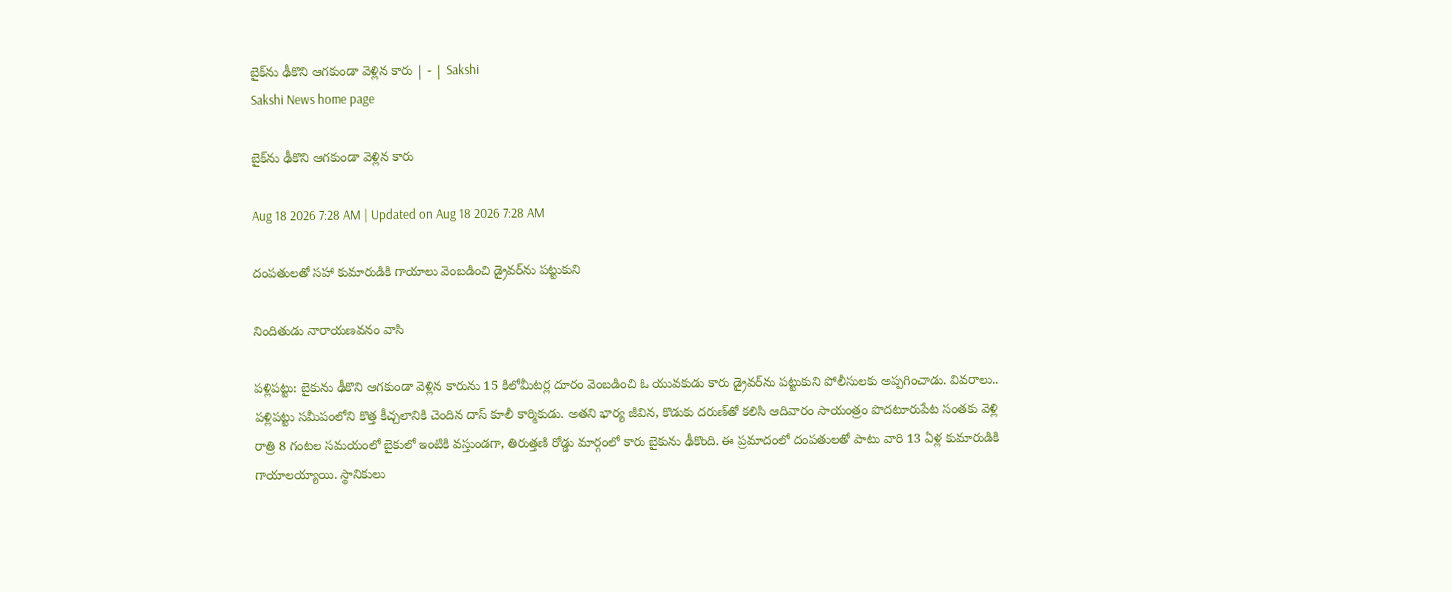బైక్‌ను ఢీకొని ఆగకుండా వెళ్లిన కారు | - | Sakshi
Sakshi News home page

బైక్‌ను ఢీకొని ఆగకుండా వెళ్లిన కారు

Aug 18 2026 7:28 AM | Updated on Aug 18 2026 7:28 AM

దంపతులతో సహా కుమారుడికి గాయాలు వెంబడించి డ్రైవర్‌ను పట్టుకుని

నిందితుడు నారాయణవనం వాసి

పళ్లిపట్టు: బైకును ఢీకొని ఆగకుండా వెళ్లిన కారును 15 కిలోమీటర్ల దూరం వెంబడించి ఓ యువకుడు కారు డ్రైవర్‌ను పట్టుకుని పోలీసులకు అప్పగించాడు. వివరాలు.. పళ్లిపట్టు సమీపంలోని కొత్త కీచ్చలానికి చెందిన దాస్‌ కూలీ కార్మికుడు. అతని భార్య జీవిన, కొడుకు దరుణ్‌తో కలిసి ఆదివారం సాయంత్రం పొదటూరుపేట సంతకు వెళ్లి రాత్రి 8 గంటల సమయంలో బైకులో ఇంటికి వస్తుండగా, తిరుత్తణి రోడ్డు మార్గంలో కారు బైకును ఢీకొంది. ఈ ప్రమాదంలో దంపతులతో పాటు వారి 13 ఏళ్ల కుమారుడికి గాయాలయ్యాయి. స్థానికులు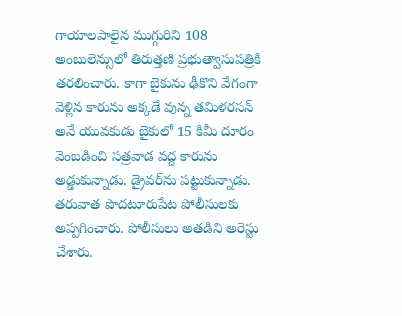గాయాలపాలైన ముగ్గురిని 108 అంబులెన్సులో తిరుత్తణి ప్రభుత్వాసుపత్రికి తరలించారు. కాగా బైకును ఢీకొని వేగంగా వెళ్లిన కారును అక్కడే వున్న తమిళరసన్‌ అనే యువకుడు బైకులో 15 కిమీ దూరం వెంబడించి సత్రవాడ వద్ద కారును అడ్డుకున్నాడు. డ్రైవర్‌ను పట్టుకున్నాడు. తరువాత పొదటూరుపేట పోలీసులకు అప్పగించారు. పోలీసులు అతడిని అరెస్టు చేశారు.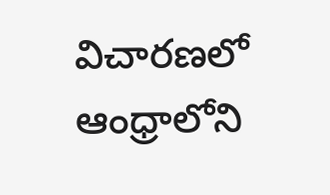విచారణలో ఆంధ్రాలోని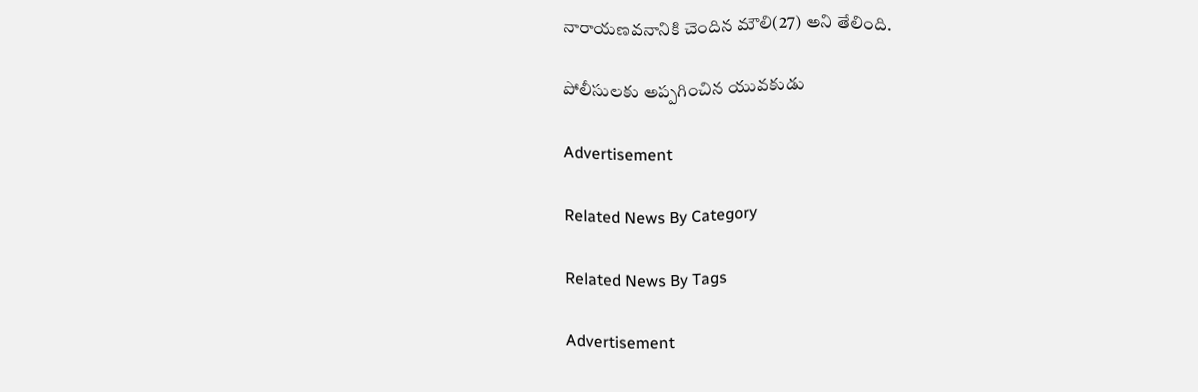నారాయణవనానికి చెందిన మౌలి(27) అని తేలింది.

పోలీసులకు అప్పగించిన యువకుడు

Advertisement

Related News By Category

Related News By Tags

Advertisement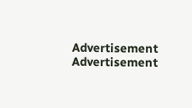Advertisement
Advertisement